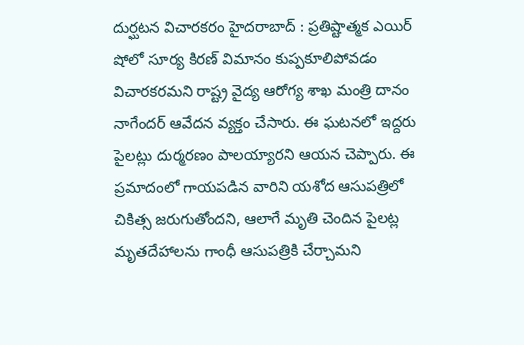దుర్ఘటన విచారకరం హైదరాబాద్ : ప్రతిష్టాత్మక ఎయిర్ షోలో సూర్య కిరణ్ విమానం కుప్పకూలిపోవడం విచారకరమని రాష్ట్ర వైద్య ఆరోగ్య శాఖ మంత్రి దానం నాగేందర్ ఆవేదన వ్యక్తం చేసారు. ఈ ఘటనలో ఇద్దరు పైలట్లు దుర్మరణం పాలయ్యారని ఆయన చెప్పారు. ఈ ప్రమాదంలో గాయపడిన వారిని యశోద ఆసుపత్రిలో చికిత్స జరుగుతోందని, ఆలాగే మృతి చెందిన పైలట్ల మృతదేహాలను గాంధీ ఆసుపత్రికి చేర్చామని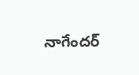నాగేందర్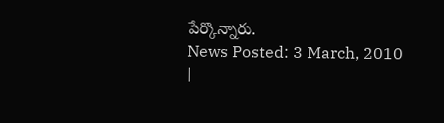పేర్కొన్నారు.
News Posted: 3 March, 2010
|